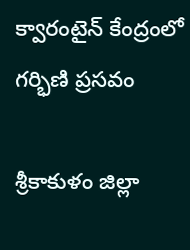క్వారంటైన్‌ కేంద్రంలో గర్భిణి ప్రసవం

శ్రీకాకుళం జిల్లా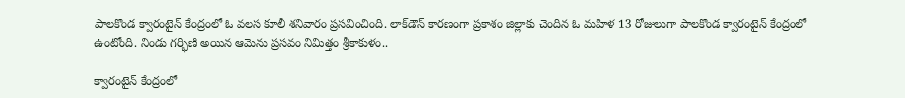పాలకొండ క్వారంటైన్ కేంద్రంలో ఓ వలస కూలీ శనివారం ప్రసవించింది. లాక్‌డౌన్ కారణంగా ప్రకాశం జిల్లాకు చెందిన ఓ మహిళ 13 రోజులుగా పాలకొండ క్వారంటైన్ కేంద్రంలో ఉంటోంది. నిండు గర్భిణి అయిన ఆమెను ప్రసవం నిమిత్తం శ్రీకాకుళం..

క్వారంటైన్‌ కేంద్రంలో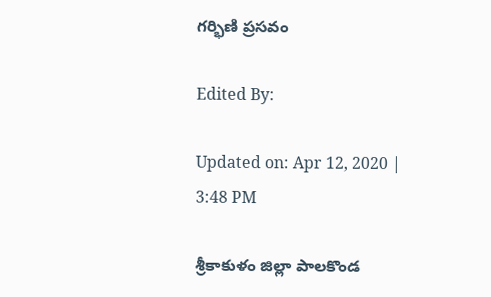గర్భిణి ప్రసవం

Edited By:

Updated on: Apr 12, 2020 | 3:48 PM

శ్రీకాకుళం జిల్లా పాలకొండ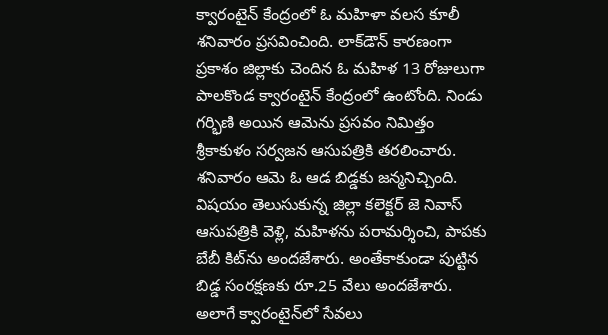క్వారంటైన్ కేంద్రంలో ఓ మహిళా వలస కూలీ శనివారం ప్రసవించింది. లాక్‌డౌన్ కారణంగా ప్రకాశం జిల్లాకు చెందిన ఓ మహిళ 13 రోజులుగా పాలకొండ క్వారంటైన్ కేంద్రంలో ఉంటోంది. నిండు గర్భిణి అయిన ఆమెను ప్రసవం నిమిత్తం శ్రీకాకుళం సర్వజన ఆసుపత్రికి తరలించారు. శనివారం ఆమె ఓ ఆడ బిడ్డకు జన్మనిచ్చింది. విషయం తెలుసుకున్న జిల్లా కలెక్టర్ జె నివాస్ ఆసుపత్రికి వెళ్లి, మహిళను పరామర్శించి, పాపకు బేబీ కిట్‌ను అందజేశారు. అంతేకాకుండా పుట్టిన బిడ్డ సంరక్షణకు రూ.25 వేలు అందజేశారు. అలాగే క్వారంటైన్‌లో సేవలు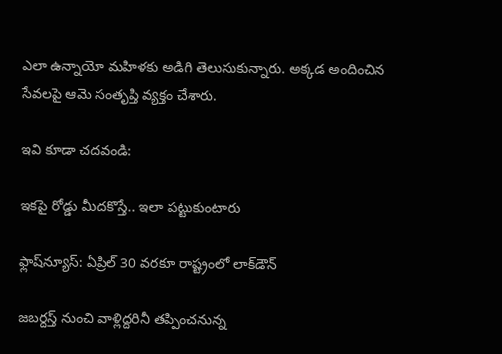ఎలా ఉన్నాయో మహిళకు అడిగి తెలుసుకున్నారు. అక్కడ అందించిన సేవలపై ఆమె సంతృప్తి వ్యక్తం చేశారు.

ఇవి కూడా చదవండి:

ఇకపై రోడ్డు మీదకొస్తే.. ఇలా పట్టుకుంటారు

ఫ్లాష్‌న్యూస్: ఏప్రిల్ 30 వరకూ రాష్ట్రంలో లాక్‌డౌన్‌

జబర్దస్త్ నుంచి వాళ్లిద్దరినీ తప్పించనున్న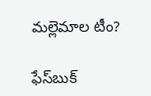మల్లెమాల టీం?

ఫేస్‌బుక్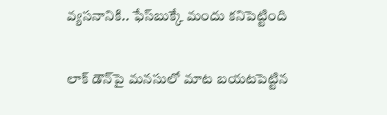వ్యసనానికి.. ఫేస్‌బుక్కే మందు కనిపెట్టింది

లాక్ డౌన్‌పై మనసులో మాట బయటపెట్టిన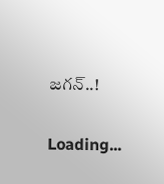జగన్..!

Loading...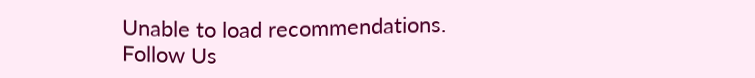Unable to load recommendations.
Follow Us